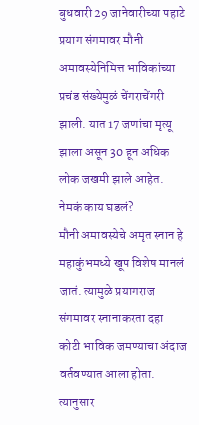बुधवारी 29 जानेवारीच्या पहाटे प्रयाग संगमावर मौनी अमावस्येनिमित्त भाविकांच्या प्रचंड संख्येमुळं चेंगराचेंगरी झाली. यात 17 जणांचा मृत्यू झाला असून 30 हून अधिक लोक जखमी झाले आहेत.
नेमकं काय घडलं?
मौनी अमावस्येचे अमृत स्नान हे महाकुंभमध्ये खूप विशेष मानलं जातं. त्यामुळे प्रयागराज संगमावर स्नानाकरता दहा कोटी भाविक जमण्याचा अंदाज वर्तवण्यात आला होता. त्यानुसार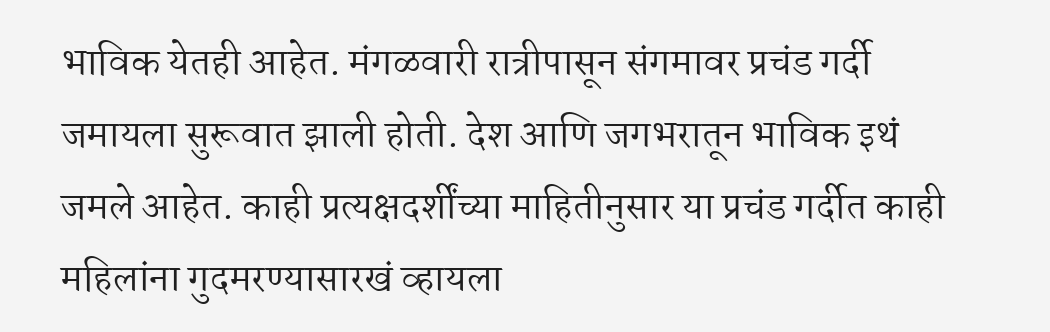भाविक येतही आहेत. मंगळवारी रात्रीपासून संगमावर प्रचंड गर्दी जमायला सुरूवात झाली होती. देश आणि जगभरातून भाविक इथं जमले आहेत. काही प्रत्यक्षदर्शींच्या माहितीनुसार या प्रचंड गर्दीत काही महिलांना गुदमरण्यासारखं व्हायला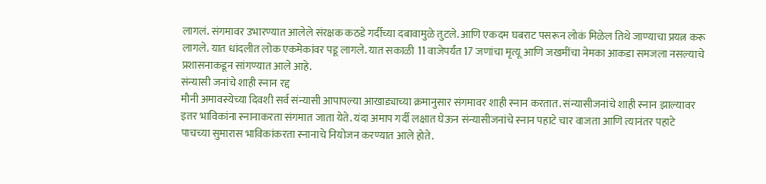लागलं. संगमावर उभारण्यात आलेले संरक्षक कठडे गर्दीच्या दबावामुळे तुटले. आणि एकदम घबराट पसरून लोकं मिळेल तिथे जाण्याचा प्रयत्न करू लागले. यात धांदलीत लोक एकमेकांवर पडू लागले. यात सकाळी 11 वाजेपर्यंत 17 जणांचा मृत्यू आणि जखमींचा नेमका आकडा समजला नसल्याचे प्रशासनाकडून सांगण्यात आले आहे.
संन्यासी जनांचे शाही स्नान रद्द
मौनी अमावस्येच्या दिवशी सर्व संन्यासी आपापल्या आखाड्याच्या क्रमानुसार संगमावर शाही स्नान करतात. संन्यासीजनांचे शाही स्नान झाल्यावर इतर भाविकांना स्नानाकरता संगमात जाता येते. यंदा अमाप गर्दी लक्षात घेऊन संन्यासीजनांचे स्नान पहाटे चार वाजता आणि त्यानंतर पहाटे पाचच्या सुमारास भाविकांकरता स्नानाचे नियोजन करण्यात आले होते.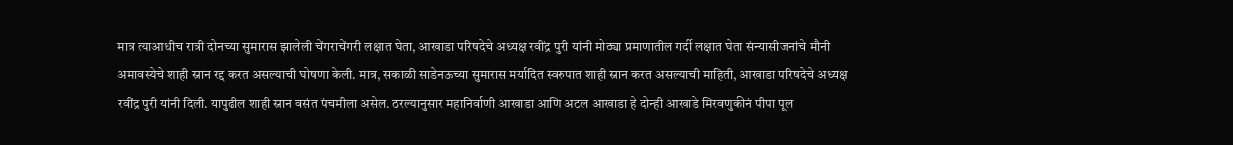मात्र त्याआधीच रात्री दोनच्या सुमारास झालेली चेंगराचेंगरी लक्षात घेता, आखाडा परिषदेचे अध्यक्ष रवींद्र पुरी यांनी मोठ्या प्रमाणातील गर्दी लक्षात घेता संन्यासीजनांचे मौनी अमावस्येचे शाही स्नान रद्द करत असल्याची घोषणा केली. मात्र, सकाळी साडेनऊच्या सुमारास मर्यादित स्वरुपात शाही स्नान करत असल्याची माहिती, आखाडा परिषदेचे अध्यक्ष रवींद्र पुरी यांनी दिली. यापुढील शाही स्नान वसंत पंचमीला असेल. ठरल्यानुसार महानिर्वाणी आखाडा आणि अटल आखाडा हे दोन्ही आखाडे मिरवणुकीनं पीपा पूल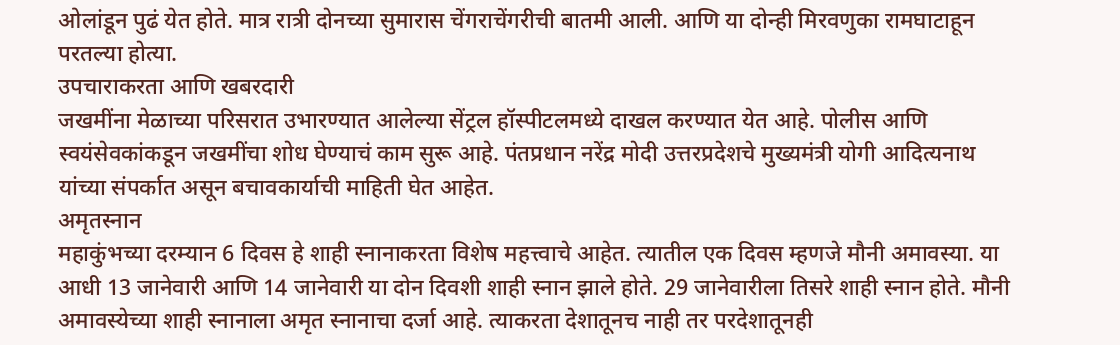ओलांडून पुढं येत होते. मात्र रात्री दोनच्या सुमारास चेंगराचेंगरीची बातमी आली. आणि या दोन्ही मिरवणुका रामघाटाहून परतल्या होत्या.
उपचाराकरता आणि खबरदारी
जखमींना मेळाच्या परिसरात उभारण्यात आलेल्या सेंट्रल हॉस्पीटलमध्ये दाखल करण्यात येत आहे. पोलीस आणि स्वयंसेवकांकडून जखमींचा शोध घेण्याचं काम सुरू आहे. पंतप्रधान नरेंद्र मोदी उत्तरप्रदेशचे मुख्यमंत्री योगी आदित्यनाथ यांच्या संपर्कात असून बचावकार्याची माहिती घेत आहेत.
अमृतस्नान
महाकुंभच्या दरम्यान 6 दिवस हे शाही स्नानाकरता विशेष महत्त्वाचे आहेत. त्यातील एक दिवस म्हणजे मौनी अमावस्या. या आधी 13 जानेवारी आणि 14 जानेवारी या दोन दिवशी शाही स्नान झाले होते. 29 जानेवारीला तिसरे शाही स्नान होते. मौनी अमावस्येच्या शाही स्नानाला अमृत स्नानाचा दर्जा आहे. त्याकरता देशातूनच नाही तर परदेशातूनही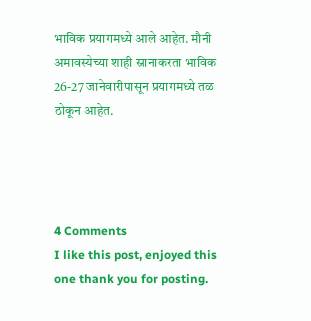भाविक प्रयागमध्ये आले आहेत. मौनी अमावस्येच्या शाही स्नानाकरता भाविक 26-27 जानेवारीपासून प्रयागमध्ये तळ ठोकून आहेत.




4 Comments
I like this post, enjoyed this one thank you for posting.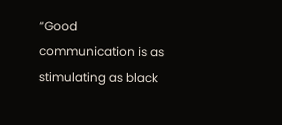“Good communication is as stimulating as black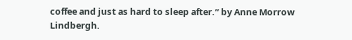coffee and just as hard to sleep after.” by Anne Morrow Lindbergh.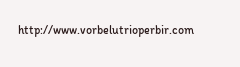http://www.vorbelutrioperbir.com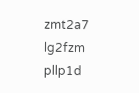zmt2a7
lg2fzm
pllp1d